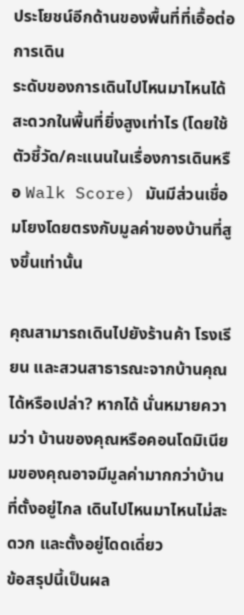ประโยชน์อีกด้านของพื้นที่ที่เอื้อต่อการเดิน
ระดับของการเดินไปไหนมาไหนได้สะดวกในพื้นที่ยิ่งสูงเท่าไร (โดยใช้ตัวชี้วัด/คะแนนในเรื่องการเดินหรือ Walk Score) มันมีส่วนเชื่อมโยงโดยตรงกับมูลค่าของบ้านที่สูงขึ้นเท่านั้น

คุณสามารถเดินไปยังร้านค้า โรงเรียน และสวนสาธารณะจากบ้านคุณได้หรือเปล่า? หากได้ นั่นหมายความว่า บ้านของคุณหรือคอนโดมิเนียมของคุณอาจมีมูลค่ามากกว่าบ้านที่ตั้งอยู่ไกล เดินไปไหนมาไหนไม่สะดวก และตั้งอยู่โดดเดี่ยว
ข้อสรุปนี้เป็นผล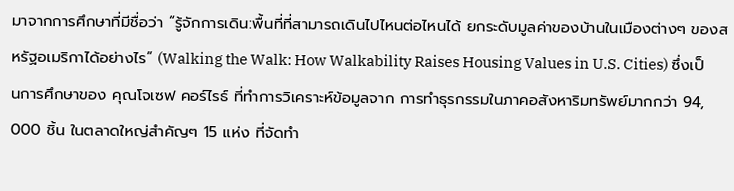มาจากการศึกษาที่มีชื่อว่า “รู้จักการเดิน:พื้นที่ที่สามารถเดินไปไหนต่อไหนได้ ยกระดับมูลค่าของบ้านในเมืองต่างๆ ของสหรัฐอเมริกาได้อย่างไร” (Walking the Walk: How Walkability Raises Housing Values in U.S. Cities) ซึ่งเป็นการศึกษาของ คุณโจเซฟ คอร์ไรธ์ ที่ทำการวิเคราะห์ข้อมูลจาก การทำธุรกรรมในภาคอสังหาริมทรัพย์มากกว่า 94, 000 ชิ้น ในตลาดใหญ่สำคัญๆ 15 แห่ง ที่จัดทำ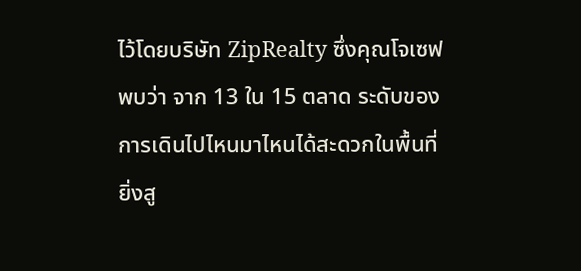ไว้โดยบริษัท ZipRealty ซึ่งคุณโจเซฟ พบว่า จาก 13 ใน 15 ตลาด ระดับของการเดินไปไหนมาไหนได้สะดวกในพื้นที่ยิ่งสู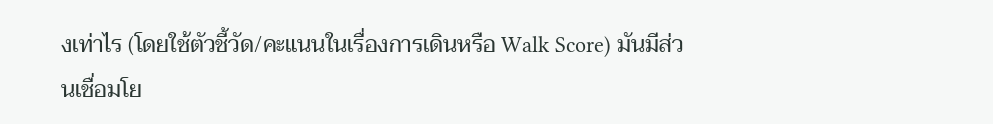งเท่าไร (โดยใช้ตัวชี้วัด/คะแนนในเรื่องการเดินหรือ Walk Score) มันมีส่วนเชื่อมโย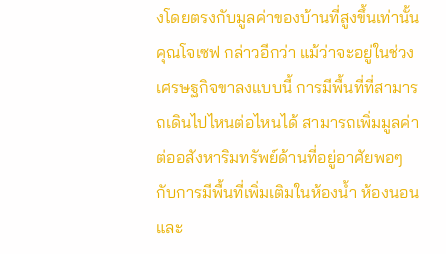งโดยตรงกับมูลค่าของบ้านที่สูงขึ้นเท่านั้น
คุณโจเซฟ กล่าวอีกว่า แม้ว่าจะอยู่ในช่วงเศรษฐกิจขาลงแบบนี้ การมีพื้นที่ที่สามารถเดินไปไหนต่อไหนได้ สามารถเพิ่มมูลค่าต่ออสังหาริมทรัพย์ด้านที่อยู่อาศัยพอๆ กับการมีพื้นที่เพิ่มเติมในห้องน้ำ ห้องนอน และ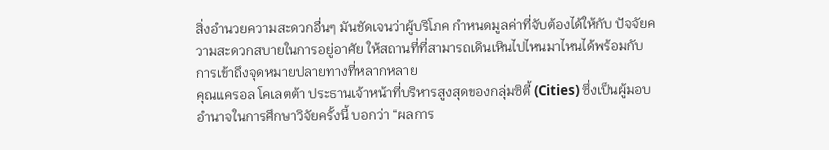สิ่งอำนวยความสะดวกอื่นๆ มันชัดเจนว่าผู้บริโภค กำหนดมูลค่าที่จับต้องได้ให้กับ ปัจจัยความสะดวกสบายในการอยู่อาศัย ให้สถานที่ที่สามารถเดินเหินไปไหนมาไหนได้พร้อมกับการเข้าถึงจุดหมายปลายทางที่หลากหลาย
คุณแครอล โคเลตต้า ประธานเจ้าหน้าที่บริหารสูงสุดของกลุ่มซิตี้ (Cities) ซึ่งเป็นผู้มอบอำนาจในการศึกษาวิจัยครั้งนี้ บอกว่า “ผลการ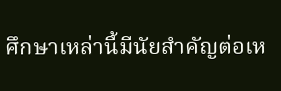ศึกษาเหล่านี้มีนัยสำคัญต่อเห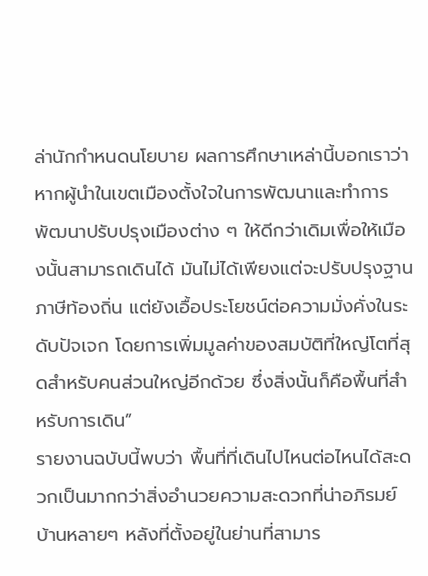ล่านักกำหนดนโยบาย ผลการศึกษาเหล่านี้บอกเราว่า หากผู้นำในเขตเมืองตั้งใจในการพัฒนาและทำการพัฒนาปรับปรุงเมืองต่าง ๆ ให้ดีกว่าเดิมเพื่อให้เมืองนั้นสามารถเดินได้ มันไม่ได้เพียงแต่จะปรับปรุงฐานภาษีท้องถิ่น แต่ยังเอื้อประโยชน์ต่อความมั่งคั่งในระดับปัจเจก โดยการเพิ่มมูลค่าของสมบัติที่ใหญ่โตที่สุดสำหรับคนส่วนใหญ่อีกด้วย ซึ่งสิ่งนั้นก็คือพื้นที่สำหรับการเดิน”
รายงานฉบับนี้พบว่า พื้นที่ที่เดินไปไหนต่อไหนได้สะดวกเป็นมากกว่าสิ่งอำนวยความสะดวกที่น่าอภิรมย์ บ้านหลายๆ หลังที่ตั้งอยู่ในย่านที่สามาร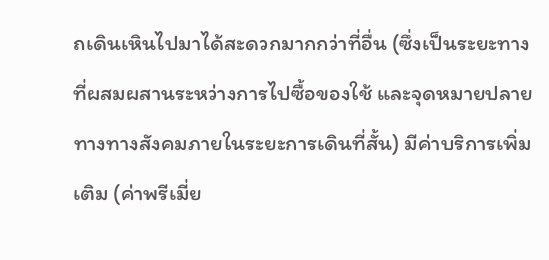ถเดินเหินไปมาได้สะดวกมากกว่าที่อื่น (ซึ่งเป็นระยะทางที่ผสมผสานระหว่างการไปซื้อของใช้ และจุดหมายปลายทางทางสังคมภายในระยะการเดินที่สั้น) มีค่าบริการเพิ่มเติม (ค่าพรีเมี่ย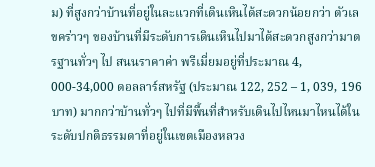ม) ที่สูงกว่าบ้านที่อยู่ในละแวกที่เดินเหินได้สะดวกน้อยกว่า ตัวเลขคร่าวๆ ของบ้านที่มีระดับการเดินเหินไปมาได้สะดวกสูงกว่ามาตรฐานทั่วๆ ไป สนนราคาค่า พรีเมี่ยมอยู่ที่ประมาณ 4, 000-34,000 ดอลลาร์สหรัฐ (ประมาณ 122, 252 – 1, 039, 196 บาท) มากกว่าบ้านทั่วๆ ไปที่มีพื้นที่สำหรับเดินไปไหนมาไหนได้ในระดับปกติธรรมดาที่อยู่ในเขตเมืองหลวง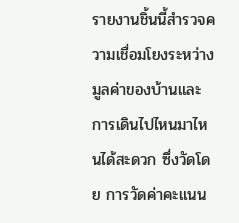รายงานชิ้นนี้สำรวจความเชื่อมโยงระหว่าง มูลค่าของบ้านและการเดินไปไหนมาไหนได้สะดวก ซึ่งวัดโดย การวัดค่าคะแนน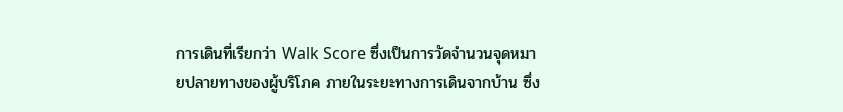การเดินที่เรียกว่า Walk Score ซึ่งเป็นการวัดจำนวนจุดหมายปลายทางของผู้บริโภค ภายในระยะทางการเดินจากบ้าน ซึ่ง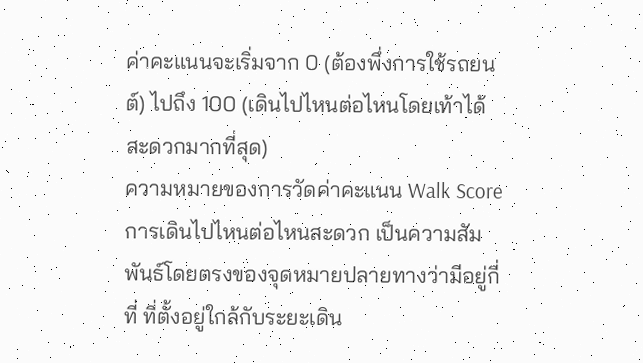ค่าคะแนนจะเริ่มจาก 0 (ต้องพึ่งการใช้รถยนต์) ไปถึง 100 (เดินไปไหนต่อไหนโดยเท้าได้สะดวกมากที่สุด)
ความหมายของการวัดค่าคะแนน Walk Score การเดินไปไหนต่อไหนสะดวก เป็นความสัมพันธ์โดยตรงของจุดหมายปลายทางว่ามีอยู่กี่ที่ ที่ตั้งอยู่ใกล้กับระยะเดิน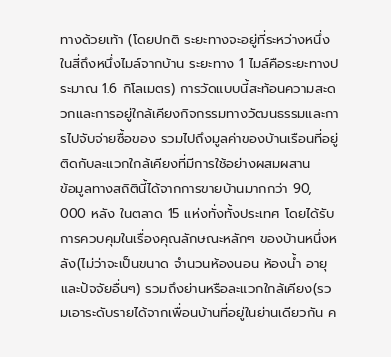ทางด้วยเท้า (โดยปกติ ระยะทางจะอยู่ที่ระหว่างหนึ่งในสี่ถึงหนึ่งไมล์จากบ้าน ระยะทาง 1 ไมล์คือระยะทางประมาณ 1.6 กิโลเมตร) การวัดแบบนี้สะท้อนความสะดวกและการอยู่ใกล้เคียงกิจกรรมทางวัฒนธรรมและการไปจับจ่ายซื้อของ รวมไปถึงมูลค่าของบ้านเรือนที่อยู่ติดกับละแวกใกล้เคียงที่มีการใช้อย่างผสมผสาน
ข้อมูลทางสถิตินี้ได้จากการขายบ้านมากกว่า 90, 000 หลัง ในตลาด 15 แห่งทั่งทั้งประเทศ โดยได้รับการควบคุมในเรื่องคุณลักษณะหลักๆ ของบ้านหนึ่งหลัง(ไม่ว่าจะเป็นขนาด จำนวนห้องนอน ห้องน้ำ อายุ และปัจจัยอื่นๆ) รวมถึงย่านหรือละแวกใกล้เคียง(รวมเอาระดับรายได้จากเพื่อนบ้านที่อยู่ในย่านเดียวกัน ค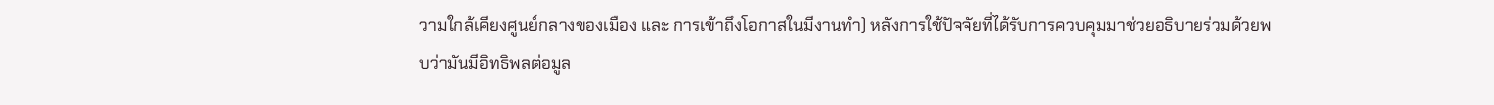วามใกล้เคียงศูนย์กลางของเมือง และ การเข้าถึงโอกาสในมีงานทำ) หลังการใช้ปัจจัยที่ได้รับการควบคุมมาช่วยอธิบายร่วมด้วยพบว่ามันมีอิทธิพลต่อมูล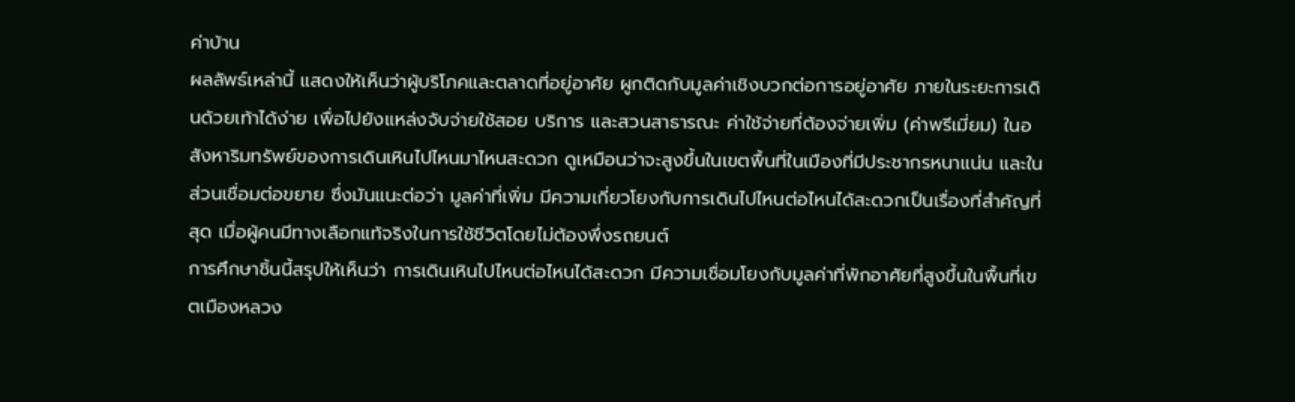ค่าบ้าน
ผลลัพธ์เหล่านี้ แสดงให้เห็นว่าผู้บริโภคและตลาดที่อยู่อาศัย ผูกติดกับมูลค่าเชิงบวกต่อการอยู่อาศัย ภายในระยะการเดินด้วยเท้าได้ง่าย เพื่อไปยังแหล่งจับจ่ายใช้สอย บริการ และสวนสาธารณะ ค่าใช้จ่ายที่ต้องจ่ายเพิ่ม (ค่าพรีเมี่ยม) ในอสังหาริมทรัพย์ของการเดินเหินไปไหนมาไหนสะดวก ดูเหมือนว่าจะสูงขึ้นในเขตพื้นที่ในเมืองที่มีประชากรหนาแน่น และในส่วนเชื่อมต่อขยาย ซึ่งมันแนะต่อว่า มูลค่าที่เพิ่ม มีความเกี่ยวโยงกับการเดินไปไหนต่อไหนได้สะดวกเป็นเรื่องที่สำคัญที่สุด เมื่อผู้คนมีทางเลือกแท้จริงในการใช้ชีวิตโดยไม่ต้องพึ่งรถยนต์
การศึกษาชิ้นนี้สรุปให้เห็นว่า การเดินเหินไปไหนต่อไหนได้สะดวก มีความเชื่อมโยงกับมูลค่าที่พักอาศัยที่สูงขึ้นในพื้นที่เขตเมืองหลวง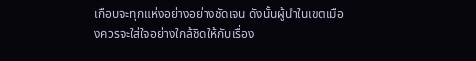เกือบจะทุกแห่งอย่างอย่างชัดเจน ดังนั้นผู้นำในเขตเมืองควรจะใส่ใจอย่างใกล้ชิดให้กับเรื่อง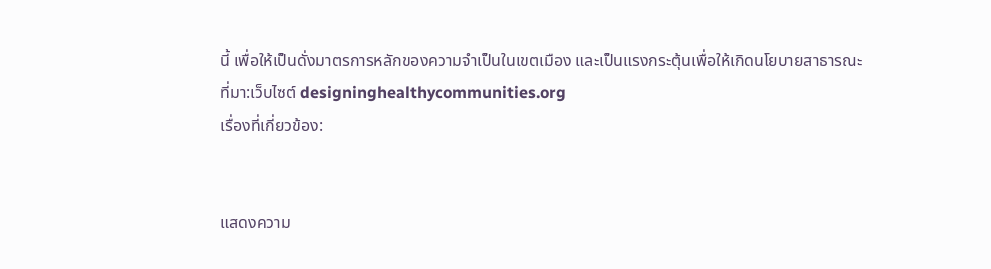นี้ เพื่อให้เป็นดั่งมาตรการหลักของความจำเป็นในเขตเมือง และเป็นแรงกระตุ้นเพื่อให้เกิดนโยบายสาธารณะ
ที่มา:เว็บไซต์ designinghealthycommunities.org
เรื่องที่เกี่ยวข้อง:


แสดงความ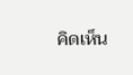คิดเห็น